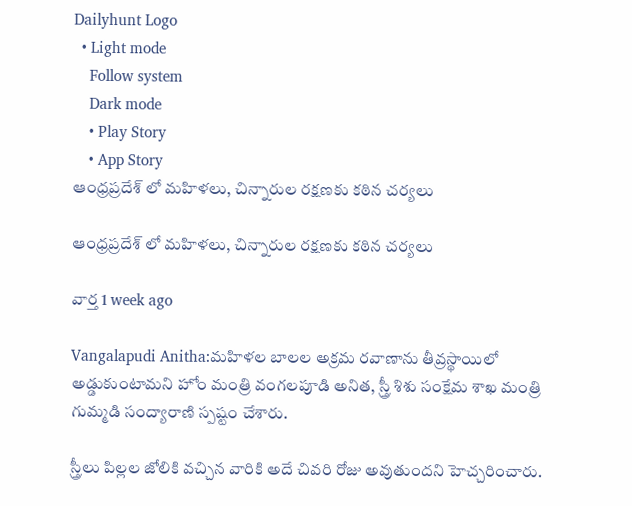Dailyhunt Logo
  • Light mode
    Follow system
    Dark mode
    • Play Story
    • App Story
ఆంధ్రప్రదేశ్ లో మహిళలు, చిన్నారుల రక్షణకు కఠిన చర్యలు

ఆంధ్రప్రదేశ్ లో మహిళలు, చిన్నారుల రక్షణకు కఠిన చర్యలు

వార్త 1 week ago

Vangalapudi Anitha:మహిళల బాలల అక్రమ రవాణాను తీవ్రస్థాయిలో అడ్డుకుంటామని హోం మంత్రి వంగలపూడి అనిత, స్త్రీ శిశు సంక్షేమ శాఖ మంత్రి గుమ్మడి సంద్యారాణి స్పష్టం చేశారు.

స్త్రీలు పిల్లల జోలికి వచ్చిన వారికి అదే చివరి రోజు అవుతుందని హెచ్చరించారు.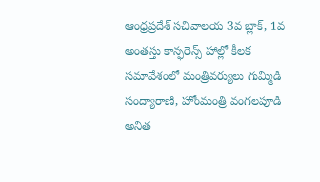ఆంధ్రప్రదేశ్ సచివాలయ 3వ బ్లాక్, 1వ అంతస్తు కాన్ఫరెన్స్ హాల్లో కీలక సమావేశంలో మంత్రివర్యులు గుమ్మిడి సంద్యారాణి, హోంమంత్రి వంగలపూడి అనిత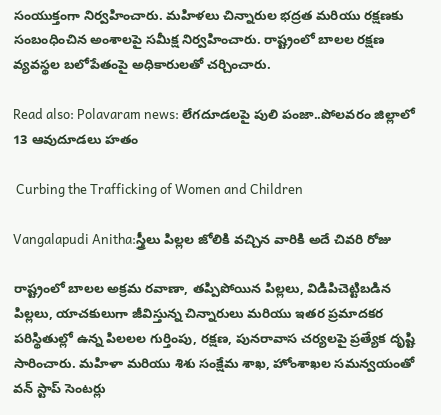సంయుక్తంగా నిర్వహించారు. మహిళలు చిన్నారుల భద్రత మరియు రక్షణకు సంబంధించిన అంశాలపై సమీక్ష నిర్వహించారు. రాష్ట్రంలో బాలల రక్షణ వ్యవస్థల బలోపేతంపై అధికారులతో చర్చించారు.

Read also: Polavaram news: లేగదూడలపై పులి పంజా..పోలవరం జిల్లాలో 13 ఆవుదూడలు హతం

 Curbing the Trafficking of Women and Children

Vangalapudi Anitha:స్త్రీలు పిల్లల జోలికి వచ్చిన వారికి అదే చివరి రోజు

రాష్ట్రంలో బాలల అక్రమ రవాణా, తప్పిపోయిన పిల్లలు, విడిపిచెట్టిబడిన పిల్లలు, యాచకులుగా జీవిస్తున్న చిన్నారులు మరియు ఇతర ప్రమాదకర పరిస్థితుల్లో ఉన్న పిలలల గుర్తింపు, రక్షణ, పునరావాస చర్యలపై ప్రత్యేక దృష్టి సారించారు. మహిళా మరియు శిశు సంక్షేమ శాఖ, హోంశాఖల సమన్వయంతో వన్ స్టాప్ సెంటర్లు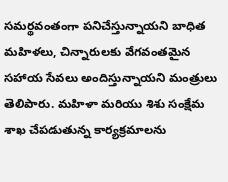సమర్థవంతంగా పనిచేస్తున్నాయని బాధిత మహిళలు, చిన్నారులకు వేగవంతమైన సహాయ సేవలు అందిస్తున్నాయని మంత్రులు తెలిపారు. మహిళా మరియు శిశు సంక్షేమ శాఖ చేపడుతున్న కార్యక్రమాలను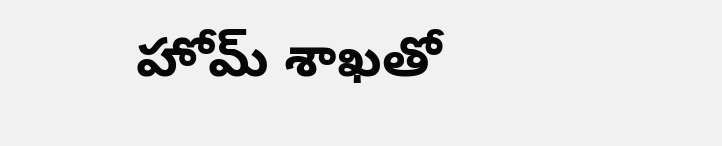హోమ్ శాఖతో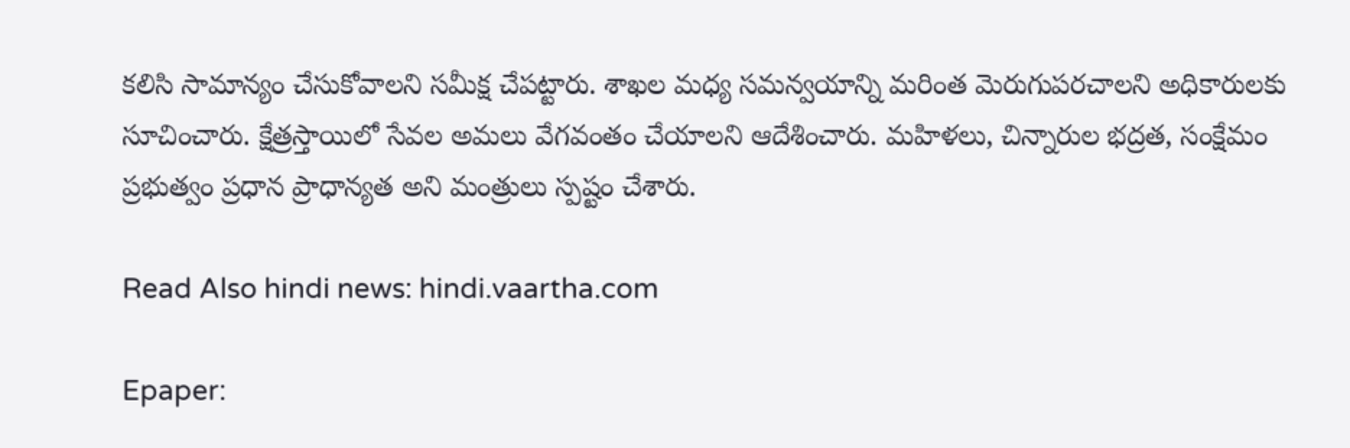కలిసి సామాన్యం చేసుకోవాలని సమీక్ష చేపట్టారు. శాఖల మధ్య సమన్వయాన్ని మరింత మెరుగుపరచాలని అధికారులకు సూచించారు. క్షేత్రస్తాయిలో సేవల అమలు వేగవంతం చేయాలని ఆదేశించారు. మహిళలు, చిన్నారుల భద్రత, సంక్షేమం ప్రభుత్వం ప్రధాన ప్రాధాన్యత అని మంత్రులు స్పష్టం చేశారు.

Read Also hindi news: hindi.vaartha.com

Epaper: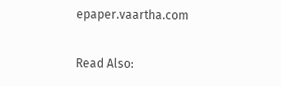epaper.vaartha.com

Read Also: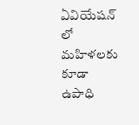ఏవియేషన్ లో మహిళలకు కూడా ఉపాధి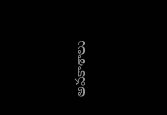అవకాశాలు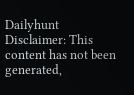Dailyhunt
Disclaimer: This content has not been generated,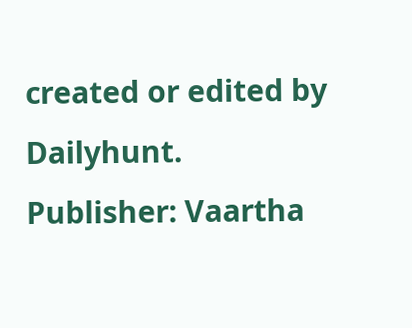created or edited by Dailyhunt. Publisher: Vaartha